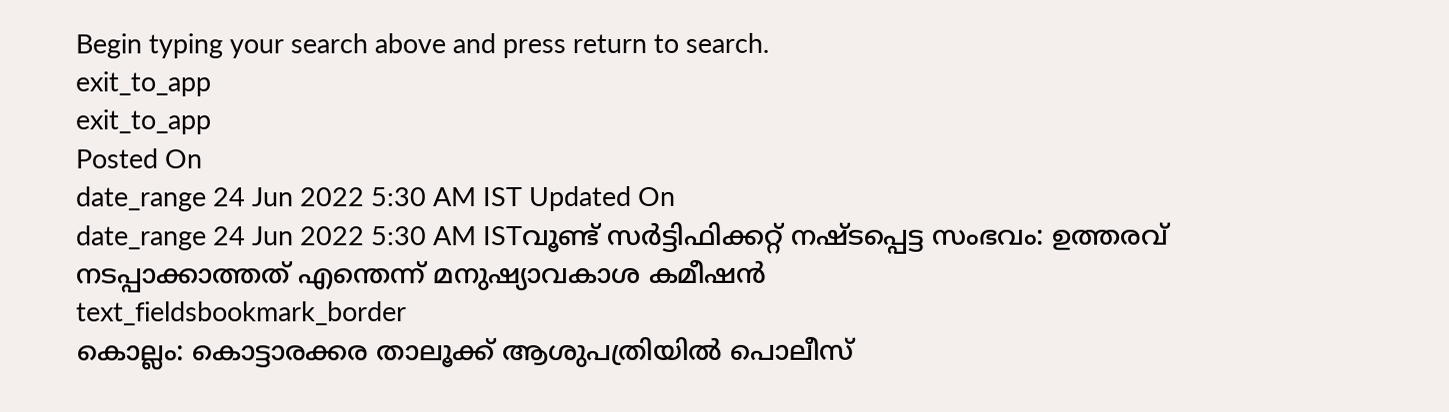Begin typing your search above and press return to search.
exit_to_app
exit_to_app
Posted On
date_range 24 Jun 2022 5:30 AM IST Updated On
date_range 24 Jun 2022 5:30 AM ISTവൂണ്ട് സർട്ടിഫിക്കറ്റ് നഷ്ടപ്പെട്ട സംഭവം: ഉത്തരവ് നടപ്പാക്കാത്തത് എന്തെന്ന് മനുഷ്യാവകാശ കമീഷൻ
text_fieldsbookmark_border
കൊല്ലം: കൊട്ടാരക്കര താലൂക്ക് ആശുപത്രിയിൽ പൊലീസ്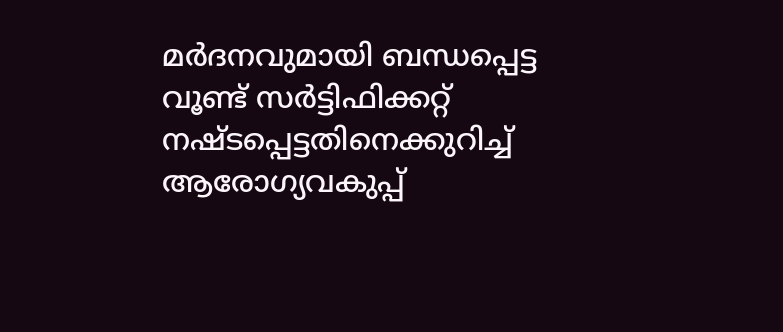മർദനവുമായി ബന്ധപ്പെട്ട വൂണ്ട് സർട്ടിഫിക്കറ്റ് നഷ്ടപ്പെട്ടതിനെക്കുറിച്ച് ആരോഗ്യവകുപ്പ്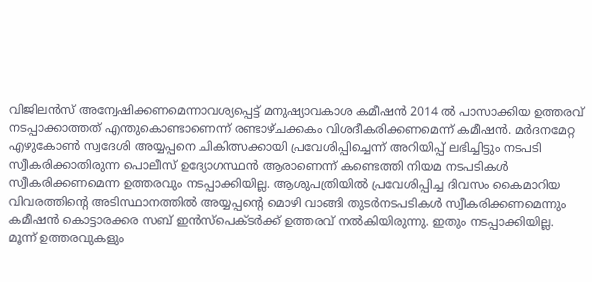വിജിലൻസ് അന്വേഷിക്കണമെന്നാവശ്യപ്പെട്ട് മനുഷ്യാവകാശ കമീഷൻ 2014 ൽ പാസാക്കിയ ഉത്തരവ് നടപ്പാക്കാത്തത് എന്തുകൊണ്ടാണെന്ന് രണ്ടാഴ്ചക്കകം വിശദീകരിക്കണമെന്ന് കമീഷൻ. മർദനമേറ്റ എഴുകോൺ സ്വദേശി അയ്യപ്പനെ ചികിത്സക്കായി പ്രവേശിപ്പിച്ചെന്ന് അറിയിപ്പ് ലഭിച്ചിട്ടും നടപടി സ്വീകരിക്കാതിരുന്ന പൊലീസ് ഉദ്യോഗസ്ഥൻ ആരാണെന്ന് കണ്ടെത്തി നിയമ നടപടികൾ സ്വീകരിക്കണമെന്ന ഉത്തരവും നടപ്പാക്കിയില്ല. ആശുപത്രിയിൽ പ്രവേശിപ്പിച്ച ദിവസം കൈമാറിയ വിവരത്തിന്റെ അടിസ്ഥാനത്തിൽ അയ്യപ്പന്റെ മൊഴി വാങ്ങി തുടർനടപടികൾ സ്വീകരിക്കണമെന്നും കമീഷൻ കൊട്ടാരക്കര സബ് ഇൻസ്പെക്ടർക്ക് ഉത്തരവ് നൽകിയിരുന്നു. ഇതും നടപ്പാക്കിയില്ല. മൂന്ന് ഉത്തരവുകളും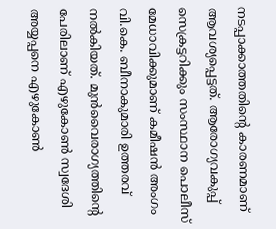നടപ്പാക്കാത്തതിന്റെ കാരണമാണ് ആവശ്യപ്പെട്ടത്. ആരോഗ്യവകുപ്പ് സെക്രട്ടറിക്കും സംസ്ഥാന പൊലീസ് മേധാവിക്കുമാണ് കമീഷൻ അംഗം വി.കെ. ബീനാകുമാരി ഉത്തരവ് നൽകിയത്. മുൻവൈരാഗ്യത്തിന്റെ പേരിലാണ് എഴുകോൺ സ്വദേശി അയ്യപ്പനെ എഴുകോൺ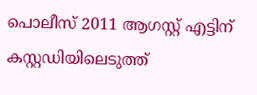പൊലീസ് 2011 ആഗസ്റ്റ് എട്ടിന് കസ്റ്റഡിയിലെടുത്ത്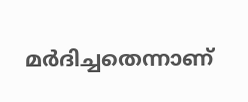മർദിച്ചതെന്നാണ്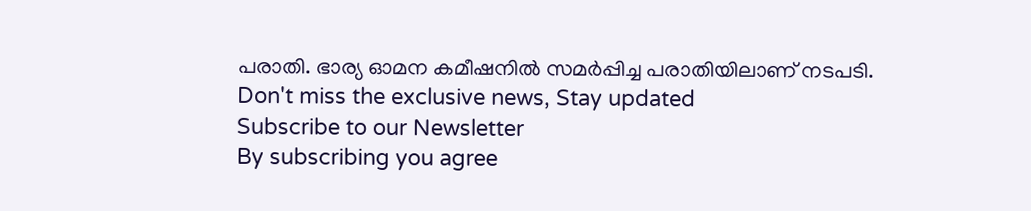പരാതി. ഭാര്യ ഓമന കമീഷനിൽ സമർപ്പിച്ച പരാതിയിലാണ് നടപടി.
Don't miss the exclusive news, Stay updated
Subscribe to our Newsletter
By subscribing you agree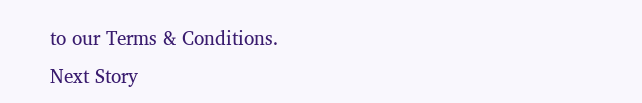to our Terms & Conditions.
Next Story